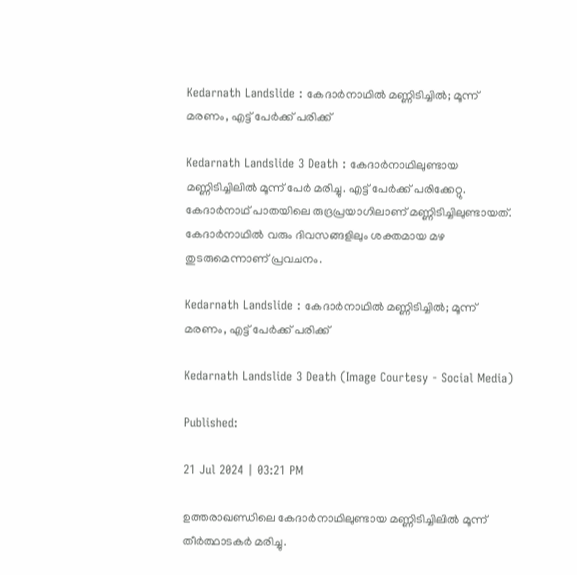Kedarnath Landslide : കേദാർനാഥിൽ മണ്ണിടിച്ചിൽ; മൂന്ന് മരണം, എട്ട് പേർക്ക് പരിക്ക്

Kedarnath Landslide 3 Death : കേദാർനാഥിലുണ്ടായ മണ്ണിടിച്ചിലിൽ മൂന്ന് പേർ മരിച്ചു. എട്ട് പേർക്ക് പരിക്കേറ്റു. കേദാര്‍നാഥ് പാതയിലെ രുദ്രപ്രയാഗിലാണ് മണ്ണിടിച്ചിലുണ്ടായത്. കേദാർനാഥിൽ വരും ദിവസങ്ങളിലും ശക്തമായ മഴ തുടരുമെന്നാണ് പ്രവചനം.

Kedarnath Landslide : കേദാർനാഥിൽ മണ്ണിടിച്ചിൽ; മൂന്ന് മരണം, എട്ട് പേർക്ക് പരിക്ക്

Kedarnath Landslide 3 Death (Image Courtesy - Social Media)

Published:

21 Jul 2024 | 03:21 PM

ഉത്തരാഖണ്ഡിലെ കേദാർനാഥിലുണ്ടായ മണ്ണിടിച്ചിലിൽ മൂന്ന് തീർത്ഥാടകർ മരിച്ചു.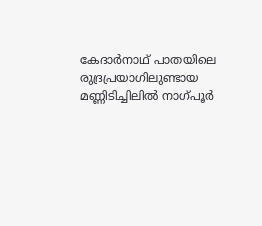കേദാര്‍നാഥ് പാതയിലെ രുദ്രപ്രയാഗിലുണ്ടായ മണ്ണിടിച്ചിലിൽ നാഗ്പൂര്‍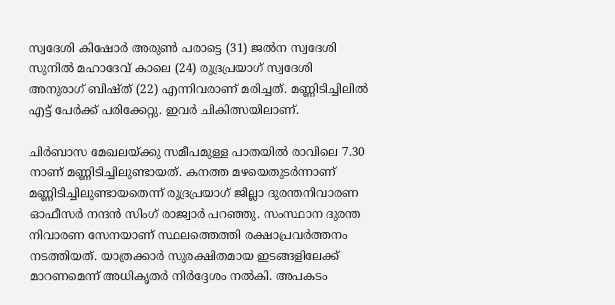സ്വദേശി കിഷോര്‍ അരുണ്‍ പരാട്ടെ (31) ജല്‍ന സ്വദേശി സുനില്‍ മഹാദേവ് കാലെ (24) രുദ്രപ്രയാഗ് സ്വദേശി അനുരാഗ് ബിഷ്ത് (22) എന്നിവരാണ് മരിച്ചത്. മണ്ണിടിച്ചിലിൽ എട്ട് പേർക്ക് പരിക്കേറ്റു. ഇവർ ചികിത്സയിലാണ്.

ചിര്‍ബാസ മേഖലയ്ക്കു സമീപമുള്ള പാതയില്‍ രാവിലെ 7.30 നാണ് മണ്ണിടിച്ചിലുണ്ടായത്. കനത്ത മഴയെതുടർന്നാണ് മണ്ണിടിച്ചിലുണ്ടായതെന്ന് രുദ്രപ്രയാഗ് ജില്ലാ ദുരന്തനിവാരണ ഓഫീസര്‍ നന്ദന്‍ സിംഗ് രാജ്വാര്‍ പറഞ്ഞു. സംസ്ഥാന ദുരന്ത നിവാരണ സേനയാണ് സ്ഥലത്തെത്തി രക്ഷാപ്രവര്‍ത്തനം നടത്തിയത്. യാത്രക്കാർ സുരക്ഷിതമായ ഇടങ്ങളിലേക്ക് മാറണമെന്ന് അധികൃതർ നിർദ്ദേശം നൽകി. അപകടം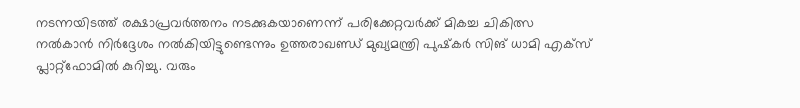നടന്നയിടത്ത് രക്ഷാപ്രവർത്തനം നടക്കുകയാണെന്ന് പരിക്കേറ്റവർക്ക് മികച്ച ചികിത്സ നൽകാൻ നിർദ്ദേശം നൽകിയിട്ടുണ്ടെന്നും ഉത്തരാഖണ്ഡ് മുഖ്യമന്ത്രി പുഷ്‌കര്‍ സിങ് ധാമി എക്സ് പ്ലാറ്റ്ഫോമിൽ കുറിച്ചു. വരും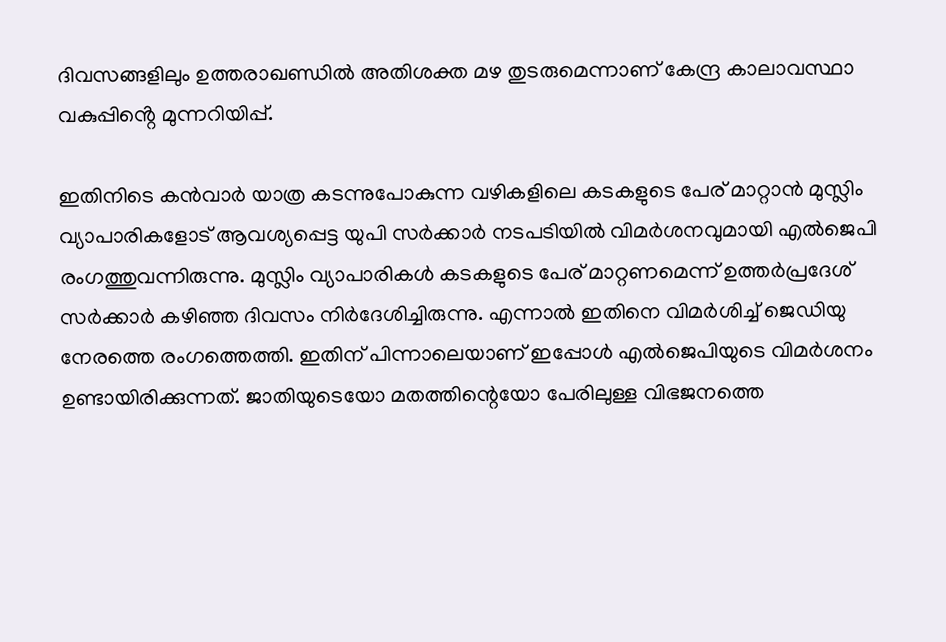ദിവസങ്ങളിലും ഉത്തരാഖണ്ഡിൽ അതിശക്ത മഴ തുടരുമെന്നാണ് കേന്ദ്ര കാലാവസ്ഥാ വകുപ്പിൻ്റെ മുന്നറിയിപ്പ്.

ഇതിനിടെ കന്‍വാര്‍ യാത്ര കടന്നുപോകുന്ന വഴികളിലെ കടകളുടെ പേര് മാറ്റാന്‍ മുസ്ലിം വ്യാപാരികളോട് ആവശ്യപ്പെട്ട യുപി സര്‍ക്കാര്‍ നടപടിയില്‍ വിമര്‍ശനവുമായി എല്‍ജെപി രംഗത്തുവന്നിരുന്നു. മുസ്ലിം വ്യാപാരികള്‍ കടകളുടെ പേര് മാറ്റണമെന്ന് ഉത്തര്‍പ്രദേശ് സര്‍ക്കാര്‍ കഴിഞ്ഞ ദിവസം നിര്‍ദേശിച്ചിരുന്നു. എന്നാല്‍ ഇതിനെ വിമര്‍ശിച്ച് ജെഡിയു നേരത്തെ രംഗത്തെത്തി. ഇതിന് പിന്നാലെയാണ് ഇപ്പോള്‍ എല്‍ജെപിയുടെ വിമര്‍ശനം ഉണ്ടായിരിക്കുന്നത്. ജാതിയുടെയോ മതത്തിന്റെയോ പേരിലുള്ള വിഭജനത്തെ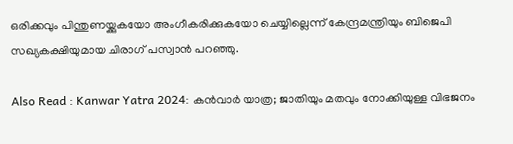ഒരിക്കവും പിന്തുണയ്ക്കുകയോ അംഗീകരിക്കുകയോ ചെയ്യില്ലെന്ന് കേന്ദ്രമന്ത്രിയും ബിജെപി സഖ്യകക്ഷിയുമായ ചിരാഗ് പസ്വാന്‍ പറഞ്ഞു.

Also Read : Kanwar Yatra 2024: കൻവാർ യാത്ര; ജാതിയും മതവും നോക്കിയുള്ള വിഭജനം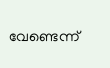വേണ്ടെന്ന്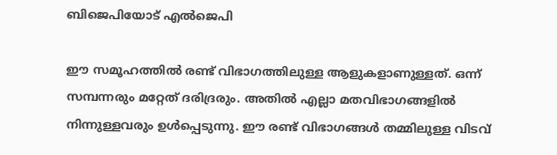ബിജെപിയോട് എൽജെപി

ഈ സമൂഹത്തില്‍ രണ്ട് വിഭാഗത്തിലുള്ള ആളുകളാണുള്ളത്. ഒന്ന് സമ്പന്നരും മറ്റേത് ദരിദ്രരും. അതില്‍ എല്ലാ മതവിഭാഗങ്ങളില്‍ നിന്നുള്ളവരും ഉള്‍പ്പെടുന്നു. ഈ രണ്ട് വിഭാഗങ്ങള്‍ തമ്മിലുള്ള വിടവ്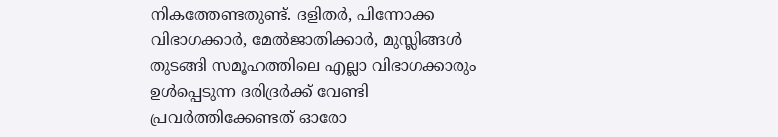നികത്തേണ്ടതുണ്ട്. ദളിതര്‍, പിന്നോക്ക വിഭാഗക്കാര്‍, മേല്‍ജാതിക്കാര്‍, മുസ്ലിങ്ങള്‍ തുടങ്ങി സമൂഹത്തിലെ എല്ലാ വിഭാഗക്കാരും ഉള്‍പ്പെടുന്ന ദരിദ്രര്‍ക്ക് വേണ്ടി പ്രവര്‍ത്തിക്കേണ്ടത് ഓരോ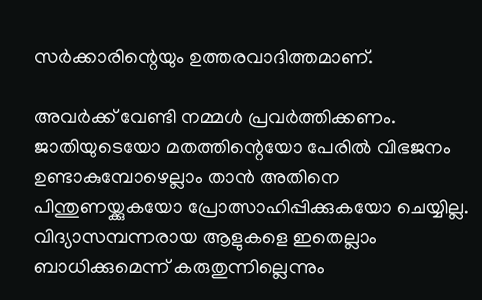സര്‍ക്കാരിന്റെയും ഉത്തരവാദിത്തമാണ്.

അവര്‍ക്ക് വേണ്ടി നമ്മള്‍ പ്രവര്‍ത്തിക്കണം. ജാതിയുടെയോ മതത്തിന്റെയോ പേരില്‍ വിഭജനം ഉണ്ടാകുമ്പോഴെല്ലാം താന്‍ അതിനെ പിന്തുണയ്ക്കുകയോ പ്രോത്സാഹിപ്പിക്കുകയോ ചെയ്യില്ല. വിദ്യാസമ്പന്നരായ ആളുകളെ ഇതെല്ലാം ബാധിക്കുമെന്ന് കരുതുന്നില്ലെന്നും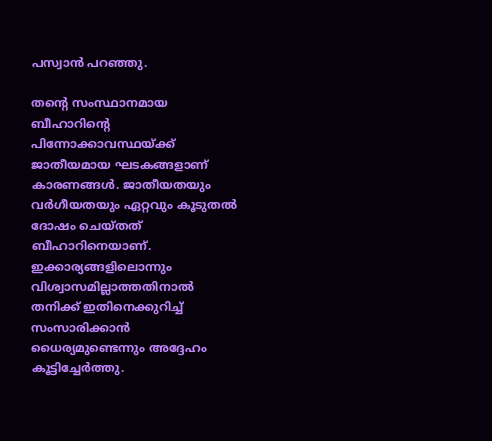പസ്വാന്‍ പറഞ്ഞു.

തന്റെ സംസ്ഥാനമായ ബീഹാറിന്റെ പിന്നോക്കാവസ്ഥയ്ക്ക് ജാതീയമായ ഘടകങ്ങളാണ് കാരണങ്ങള്‍. ജാതീയതയും വര്‍ഗീയതയും ഏറ്റവും കൂടുതല്‍ ദോഷം ചെയ്തത് ബീഹാറിനെയാണ്. ഇക്കാര്യങ്ങളിലൊന്നും വിശ്വാസമില്ലാത്തതിനാല്‍ തനിക്ക് ഇതിനെക്കുറിച്ച് സംസാരിക്കാന്‍ ധൈര്യമുണ്ടെന്നും അദ്ദേഹം കൂട്ടിച്ചേര്‍ത്തു.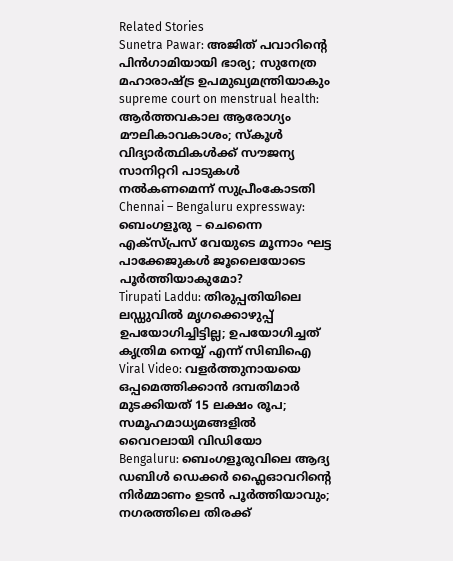Related Stories
Sunetra Pawar: അജിത് പവാറിന്റെ പിന്‍ഗാമിയായി ഭാര്യ; സുനേത്ര മഹാരാഷ്ട്ര ഉപമുഖ്യമന്ത്രിയാകും
supreme court on menstrual health: ആർത്തവകാല ആരോഗ്യം മൗലികാവകാശം; സ്കൂൾ വിദ്യാർത്ഥികൾക്ക് സൗജന്യ സാനിറ്ററി പാടുകൾ നൽകണമെന്ന് സുപ്രീംകോടതി
Chennai – Bengaluru expressway: ബെംഗളൂരു – ചെന്നൈ എക്സ്പ്രസ് വേയുടെ മൂന്നാം ഘട്ട പാക്കേജുകൾ ജൂലൈയോടെ പൂർത്തിയാകുമോ?
Tirupati Laddu: തിരുപ്പതിയിലെ ലഡ്ഡുവിൽ മൃഗക്കൊഴുപ്പ് ഉപയോഗിച്ചിട്ടില്ല; ഉപയോഗിച്ചത് കൃത്രിമ നെയ്യ് എന്ന് സിബിഐ
Viral Video: വളർത്തുനായയെ ഒപ്പമെത്തിക്കാൻ ദമ്പതിമാർ മുടക്കിയത് 15 ലക്ഷം രൂപ; സമൂഹമാധ്യമങ്ങളിൽ വൈറലായി വിഡിയോ
Bengaluru: ബെംഗളൂരുവിലെ ആദ്യ ഡബിൾ ഡെക്കർ ഫ്ലൈഓവറിൻ്റെ നിർമ്മാണം ഉടൻ പൂർത്തിയാവും; നഗരത്തിലെ തിരക്ക്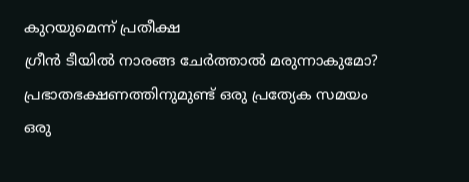കുറയുമെന്ന് പ്രതീക്ഷ
ഗ്രീൻ ടീയിൽ നാരങ്ങ ചേർത്താൽ മരുന്നാകുമോ?
പ്രഭാതഭക്ഷണത്തിനുമുണ്ട് ഒരു പ്രത്യേക സമയം
ഒരു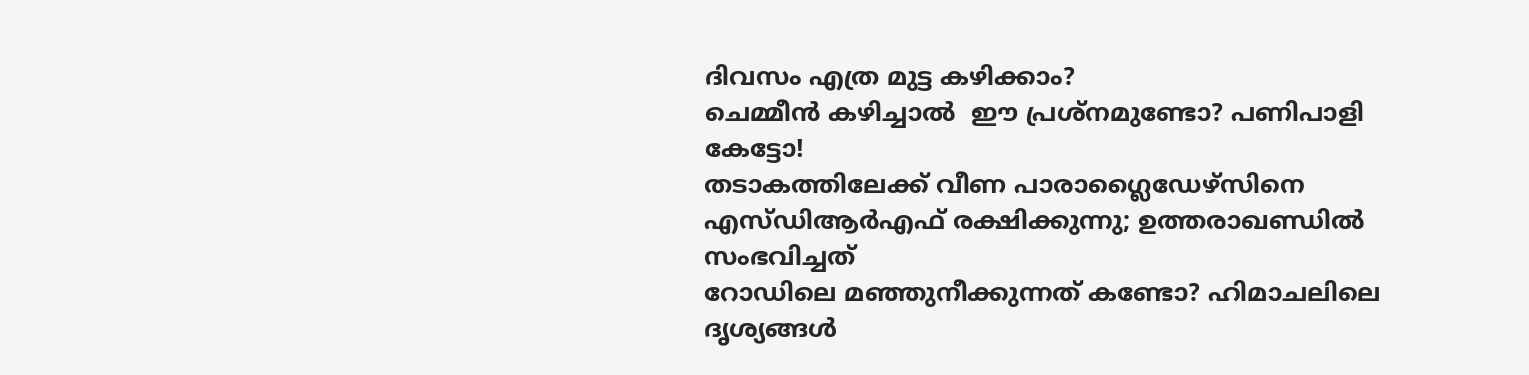ദിവസം എത്ര മുട്ട കഴിക്കാം?
ചെമ്മീന്‍ കഴിച്ചാല്‍  ഈ പ്രശ്‌നമുണ്ടോ? പണിപാളി കേട്ടോ!
തടാകത്തിലേക്ക് വീണ പാരാഗ്ലൈഡേഴ്‌സിനെ എസ്ഡിആര്‍എഫ് രക്ഷിക്കുന്നു; ഉത്തരാഖണ്ഡില്‍ സംഭവിച്ചത്‌
റോഡിലെ മഞ്ഞുനീക്കുന്നത് കണ്ടോ? ഹിമാചലിലെ ദൃശ്യങ്ങള്‍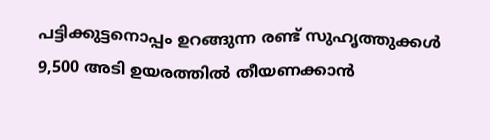പട്ടിക്കുട്ടനൊപ്പം ഉറങ്ങുന്ന രണ്ട് സുഹൃത്തുക്കൾ
9,500 അടി ഉയരത്തിൽ തീയണക്കാൻ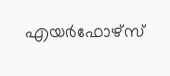എയർഫോഴ്സ്